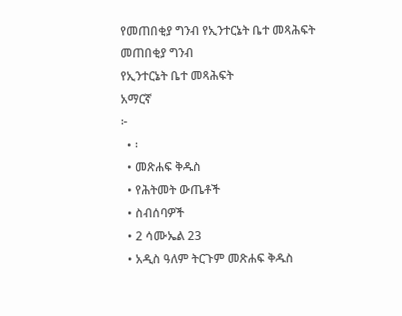የመጠበቂያ ግንብ የኢንተርኔት ቤተ መጻሕፍት
መጠበቂያ ግንብ
የኢንተርኔት ቤተ መጻሕፍት
አማርኛ
፦
  • ፡
  • መጽሐፍ ቅዱስ
  • የሕትመት ውጤቶች
  • ስብሰባዎች
  • 2 ሳሙኤል 23
  • አዲስ ዓለም ትርጉም መጽሐፍ ቅዱስ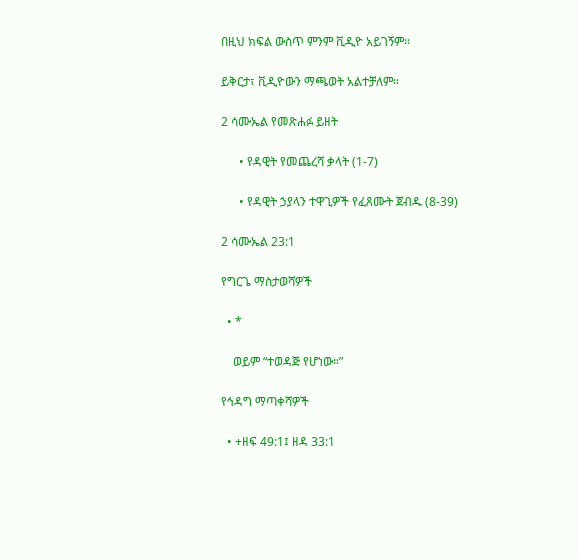በዚህ ክፍል ውስጥ ምንም ቪዲዮ አይገኝም።

ይቅርታ፣ ቪዲዮውን ማጫወት አልተቻለም።

2 ሳሙኤል የመጽሐፉ ይዘት

      • የዳዊት የመጨረሻ ቃላት (1-7)

      • የዳዊት ኃያላን ተዋጊዎች የፈጸሙት ጀብዱ (8-39)

2 ሳሙኤል 23:1

የግርጌ ማስታወሻዎች

  • *

    ወይም “ተወዳጅ የሆነው።”

የኅዳግ ማጣቀሻዎች

  • +ዘፍ 49:1፤ ዘዳ 33:1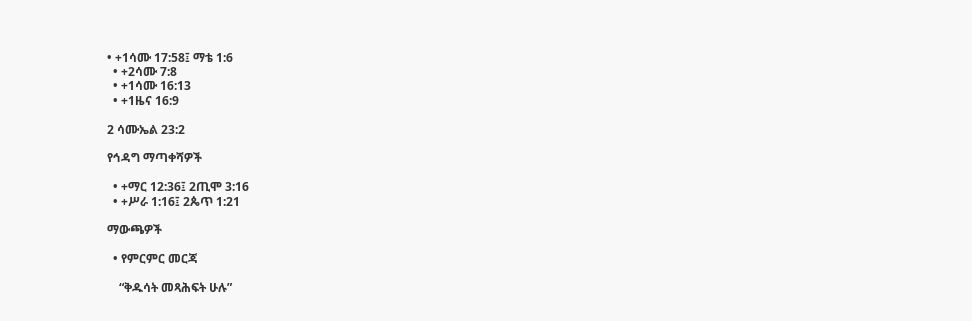• +1ሳሙ 17:58፤ ማቴ 1:6
  • +2ሳሙ 7:8
  • +1ሳሙ 16:13
  • +1ዜና 16:9

2 ሳሙኤል 23:2

የኅዳግ ማጣቀሻዎች

  • +ማር 12:36፤ 2ጢሞ 3:16
  • +ሥራ 1:16፤ 2ጴጥ 1:21

ማውጫዎች

  • የምርምር መርጃ

    “ቅዱሳት መጻሕፍት ሁሉ”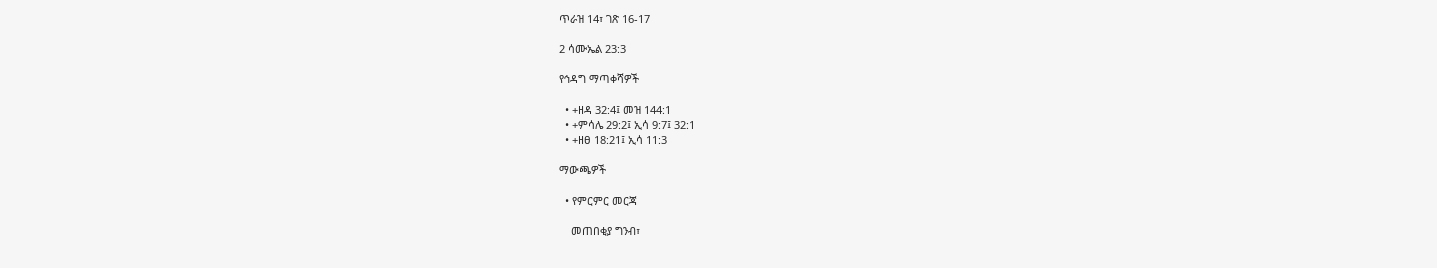ጥራዝ 14፣ ገጽ 16-17

2 ሳሙኤል 23:3

የኅዳግ ማጣቀሻዎች

  • +ዘዳ 32:4፤ መዝ 144:1
  • +ምሳሌ 29:2፤ ኢሳ 9:7፤ 32:1
  • +ዘፀ 18:21፤ ኢሳ 11:3

ማውጫዎች

  • የምርምር መርጃ

    መጠበቂያ ግንብ፣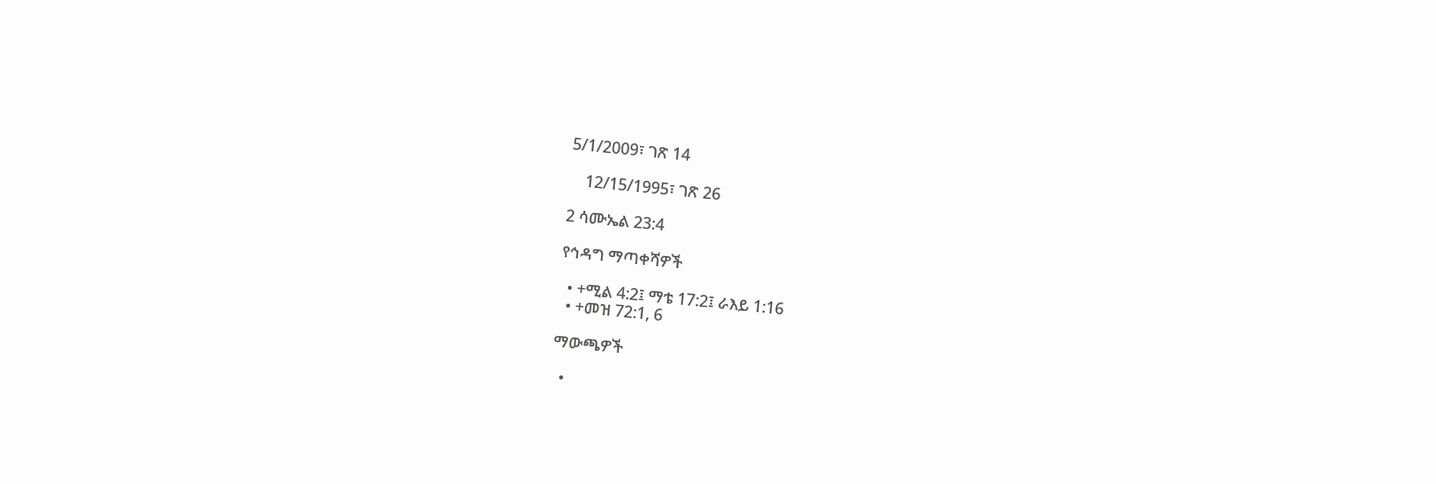5/1/2009፣ ገጽ 14

    12/15/1995፣ ገጽ 26

2 ሳሙኤል 23:4

የኅዳግ ማጣቀሻዎች

  • +ሚል 4:2፤ ማቴ 17:2፤ ራእይ 1:16
  • +መዝ 72:1, 6

ማውጫዎች

  •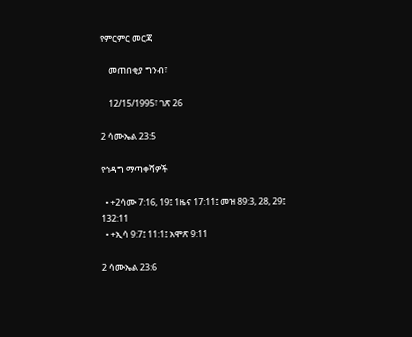የምርምር መርጃ

    መጠበቂያ ግንብ፣

    12/15/1995፣ ገጽ 26

2 ሳሙኤል 23:5

የኅዳግ ማጣቀሻዎች

  • +2ሳሙ 7:16, 19፤ 1ዜና 17:11፤ መዝ 89:3, 28, 29፤ 132:11
  • +ኢሳ 9:7፤ 11:1፤ አሞጽ 9:11

2 ሳሙኤል 23:6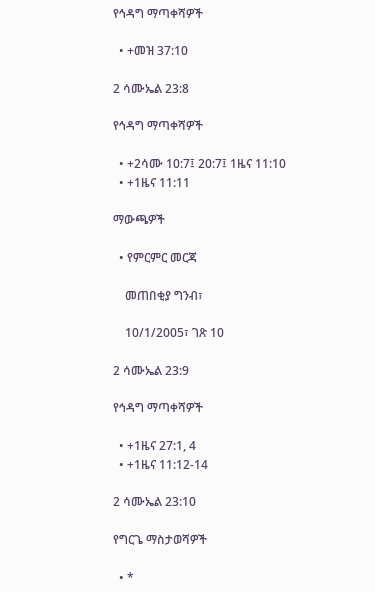የኅዳግ ማጣቀሻዎች

  • +መዝ 37:10

2 ሳሙኤል 23:8

የኅዳግ ማጣቀሻዎች

  • +2ሳሙ 10:7፤ 20:7፤ 1ዜና 11:10
  • +1ዜና 11:11

ማውጫዎች

  • የምርምር መርጃ

    መጠበቂያ ግንብ፣

    10/1/2005፣ ገጽ 10

2 ሳሙኤል 23:9

የኅዳግ ማጣቀሻዎች

  • +1ዜና 27:1, 4
  • +1ዜና 11:12-14

2 ሳሙኤል 23:10

የግርጌ ማስታወሻዎች

  • *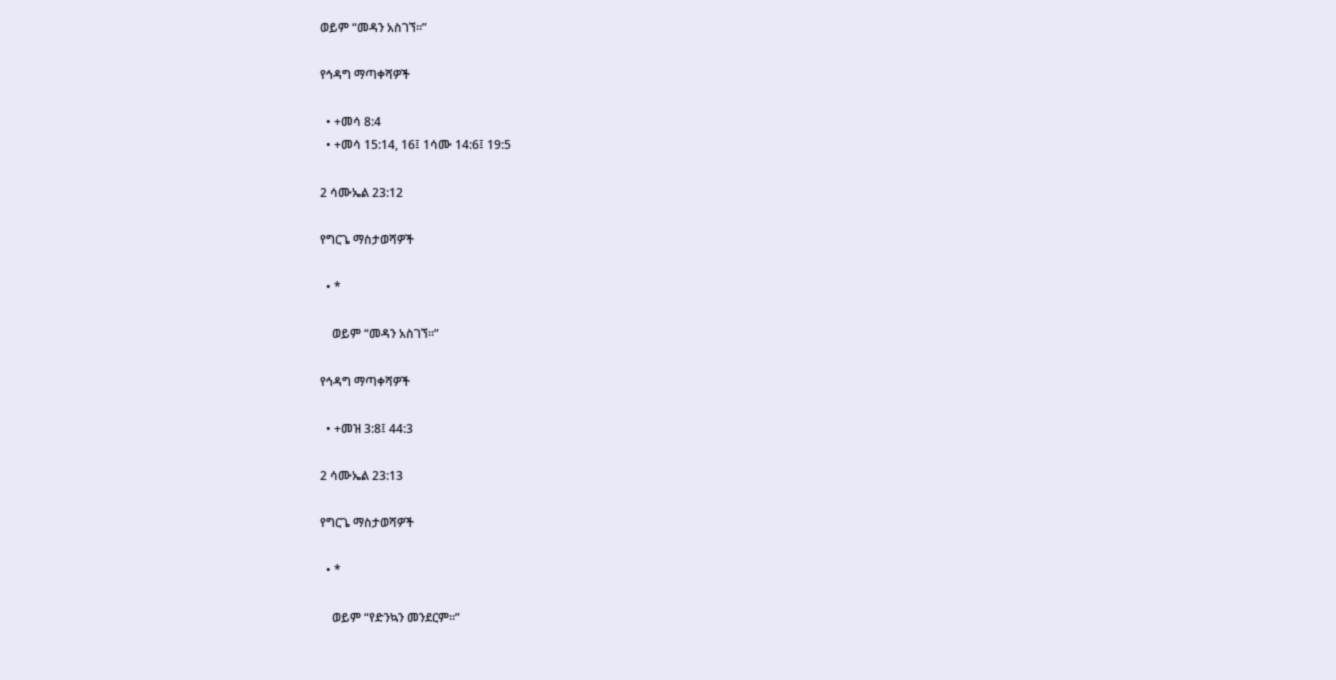ወይም “መዳን አስገኘ።”

የኅዳግ ማጣቀሻዎች

  • +መሳ 8:4
  • +መሳ 15:14, 16፤ 1ሳሙ 14:6፤ 19:5

2 ሳሙኤል 23:12

የግርጌ ማስታወሻዎች

  • *

    ወይም “መዳን አስገኘ።”

የኅዳግ ማጣቀሻዎች

  • +መዝ 3:8፤ 44:3

2 ሳሙኤል 23:13

የግርጌ ማስታወሻዎች

  • *

    ወይም “የድንኳን መንደርም።”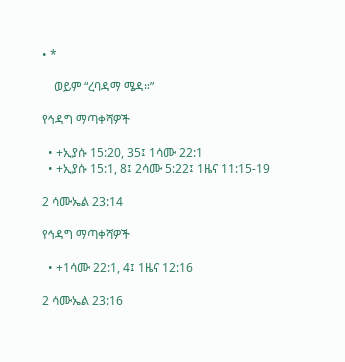• *

    ወይም “ረባዳማ ሜዳ።”

የኅዳግ ማጣቀሻዎች

  • +ኢያሱ 15:20, 35፤ 1ሳሙ 22:1
  • +ኢያሱ 15:1, 8፤ 2ሳሙ 5:22፤ 1ዜና 11:15-19

2 ሳሙኤል 23:14

የኅዳግ ማጣቀሻዎች

  • +1ሳሙ 22:1, 4፤ 1ዜና 12:16

2 ሳሙኤል 23:16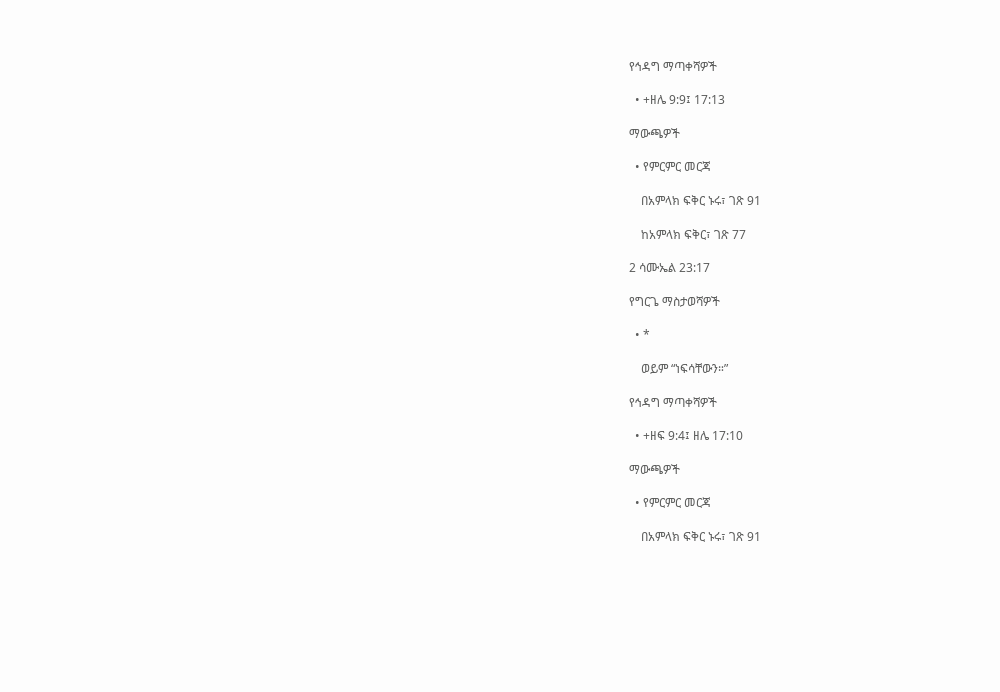የኅዳግ ማጣቀሻዎች

  • +ዘሌ 9:9፤ 17:13

ማውጫዎች

  • የምርምር መርጃ

    በአምላክ ፍቅር ኑሩ፣ ገጽ 91

    ከአምላክ ፍቅር፣ ገጽ 77

2 ሳሙኤል 23:17

የግርጌ ማስታወሻዎች

  • *

    ወይም “ነፍሳቸውን።”

የኅዳግ ማጣቀሻዎች

  • +ዘፍ 9:4፤ ዘሌ 17:10

ማውጫዎች

  • የምርምር መርጃ

    በአምላክ ፍቅር ኑሩ፣ ገጽ 91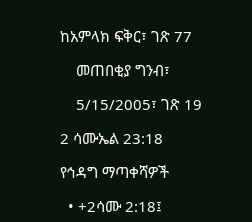ከአምላክ ፍቅር፣ ገጽ 77

    መጠበቂያ ግንብ፣

    5/15/2005፣ ገጽ 19

2 ሳሙኤል 23:18

የኅዳግ ማጣቀሻዎች

  • +2ሳሙ 2:18፤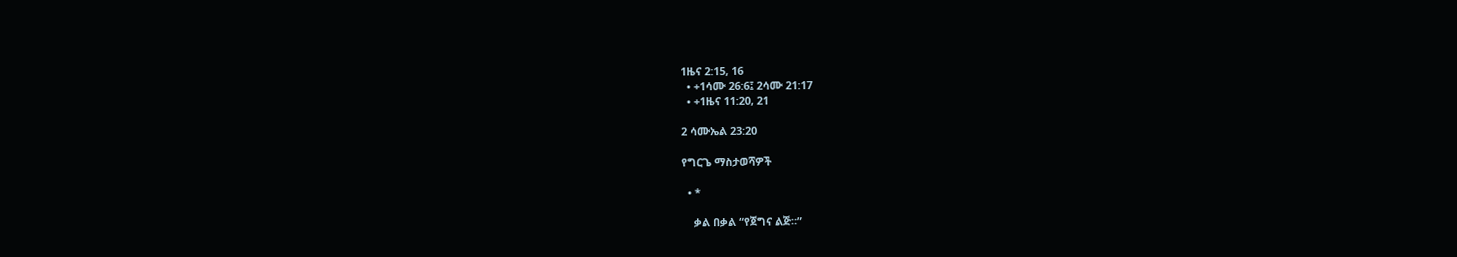1ዜና 2:15, 16
  • +1ሳሙ 26:6፤ 2ሳሙ 21:17
  • +1ዜና 11:20, 21

2 ሳሙኤል 23:20

የግርጌ ማስታወሻዎች

  • *

    ቃል በቃል “የጀግና ልጅ።”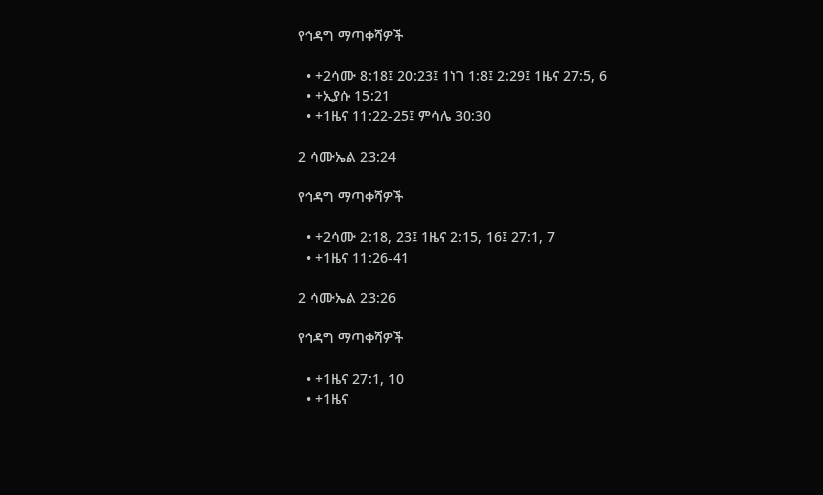የኅዳግ ማጣቀሻዎች

  • +2ሳሙ 8:18፤ 20:23፤ 1ነገ 1:8፤ 2:29፤ 1ዜና 27:5, 6
  • +ኢያሱ 15:21
  • +1ዜና 11:22-25፤ ምሳሌ 30:30

2 ሳሙኤል 23:24

የኅዳግ ማጣቀሻዎች

  • +2ሳሙ 2:18, 23፤ 1ዜና 2:15, 16፤ 27:1, 7
  • +1ዜና 11:26-41

2 ሳሙኤል 23:26

የኅዳግ ማጣቀሻዎች

  • +1ዜና 27:1, 10
  • +1ዜና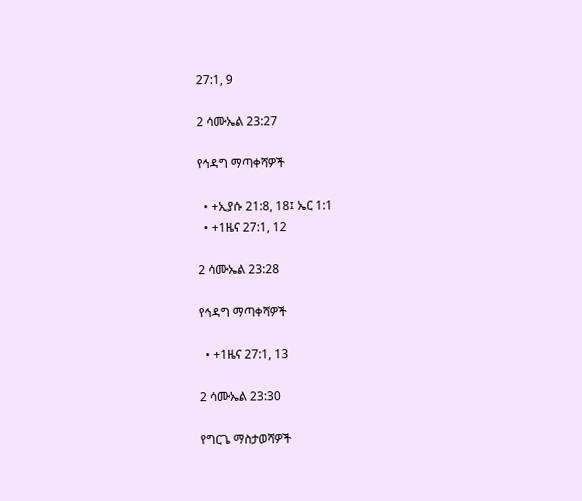27:1, 9

2 ሳሙኤል 23:27

የኅዳግ ማጣቀሻዎች

  • +ኢያሱ 21:8, 18፤ ኤር 1:1
  • +1ዜና 27:1, 12

2 ሳሙኤል 23:28

የኅዳግ ማጣቀሻዎች

  • +1ዜና 27:1, 13

2 ሳሙኤል 23:30

የግርጌ ማስታወሻዎች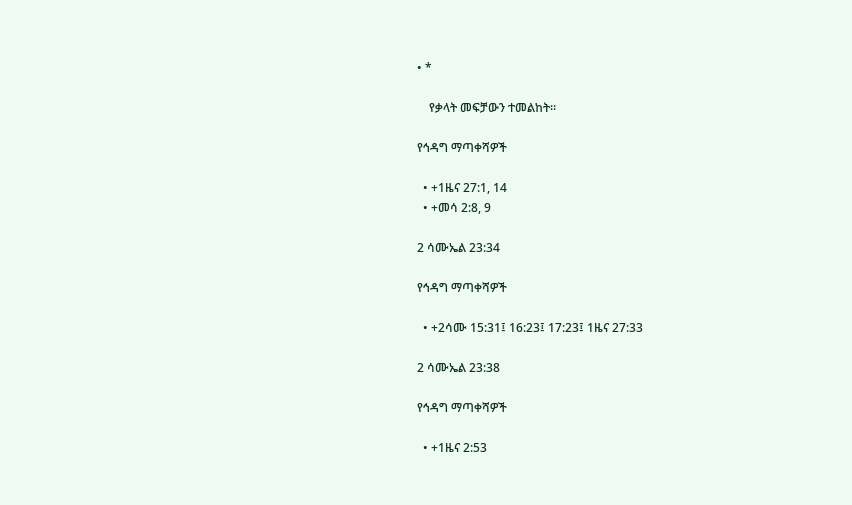• *

    የቃላት መፍቻውን ተመልከት።

የኅዳግ ማጣቀሻዎች

  • +1ዜና 27:1, 14
  • +መሳ 2:8, 9

2 ሳሙኤል 23:34

የኅዳግ ማጣቀሻዎች

  • +2ሳሙ 15:31፤ 16:23፤ 17:23፤ 1ዜና 27:33

2 ሳሙኤል 23:38

የኅዳግ ማጣቀሻዎች

  • +1ዜና 2:53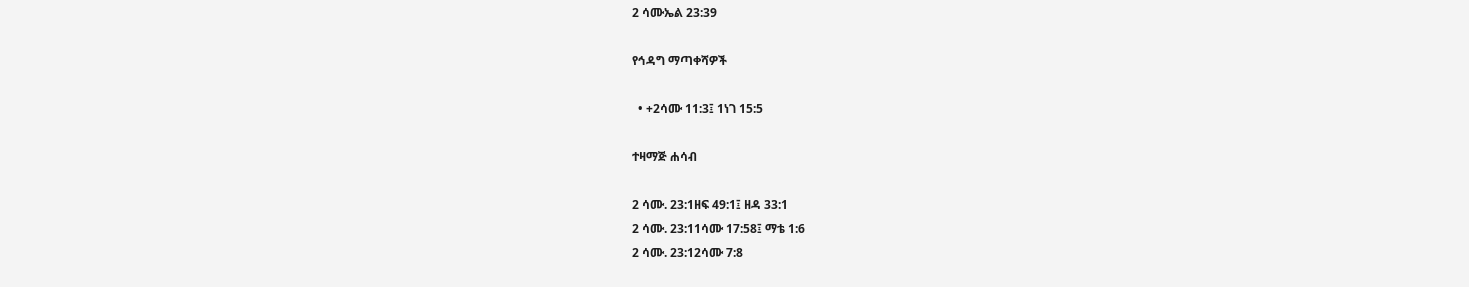2 ሳሙኤል 23:39

የኅዳግ ማጣቀሻዎች

  • +2ሳሙ 11:3፤ 1ነገ 15:5

ተዛማጅ ሐሳብ

2 ሳሙ. 23:1ዘፍ 49:1፤ ዘዳ 33:1
2 ሳሙ. 23:11ሳሙ 17:58፤ ማቴ 1:6
2 ሳሙ. 23:12ሳሙ 7:8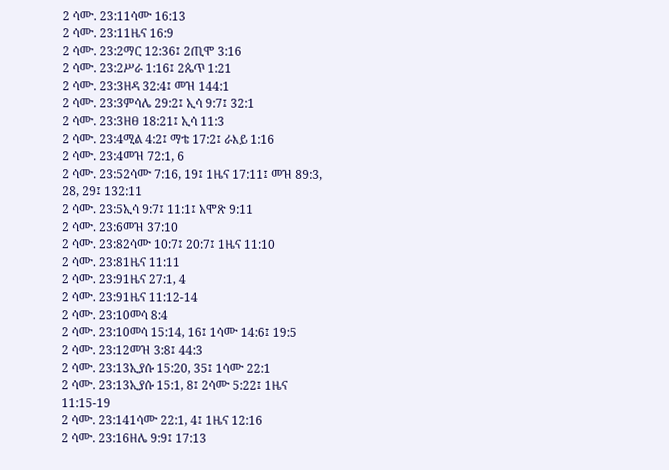2 ሳሙ. 23:11ሳሙ 16:13
2 ሳሙ. 23:11ዜና 16:9
2 ሳሙ. 23:2ማር 12:36፤ 2ጢሞ 3:16
2 ሳሙ. 23:2ሥራ 1:16፤ 2ጴጥ 1:21
2 ሳሙ. 23:3ዘዳ 32:4፤ መዝ 144:1
2 ሳሙ. 23:3ምሳሌ 29:2፤ ኢሳ 9:7፤ 32:1
2 ሳሙ. 23:3ዘፀ 18:21፤ ኢሳ 11:3
2 ሳሙ. 23:4ሚል 4:2፤ ማቴ 17:2፤ ራእይ 1:16
2 ሳሙ. 23:4መዝ 72:1, 6
2 ሳሙ. 23:52ሳሙ 7:16, 19፤ 1ዜና 17:11፤ መዝ 89:3, 28, 29፤ 132:11
2 ሳሙ. 23:5ኢሳ 9:7፤ 11:1፤ አሞጽ 9:11
2 ሳሙ. 23:6መዝ 37:10
2 ሳሙ. 23:82ሳሙ 10:7፤ 20:7፤ 1ዜና 11:10
2 ሳሙ. 23:81ዜና 11:11
2 ሳሙ. 23:91ዜና 27:1, 4
2 ሳሙ. 23:91ዜና 11:12-14
2 ሳሙ. 23:10መሳ 8:4
2 ሳሙ. 23:10መሳ 15:14, 16፤ 1ሳሙ 14:6፤ 19:5
2 ሳሙ. 23:12መዝ 3:8፤ 44:3
2 ሳሙ. 23:13ኢያሱ 15:20, 35፤ 1ሳሙ 22:1
2 ሳሙ. 23:13ኢያሱ 15:1, 8፤ 2ሳሙ 5:22፤ 1ዜና 11:15-19
2 ሳሙ. 23:141ሳሙ 22:1, 4፤ 1ዜና 12:16
2 ሳሙ. 23:16ዘሌ 9:9፤ 17:13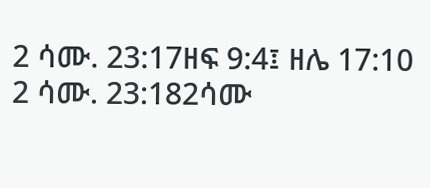2 ሳሙ. 23:17ዘፍ 9:4፤ ዘሌ 17:10
2 ሳሙ. 23:182ሳሙ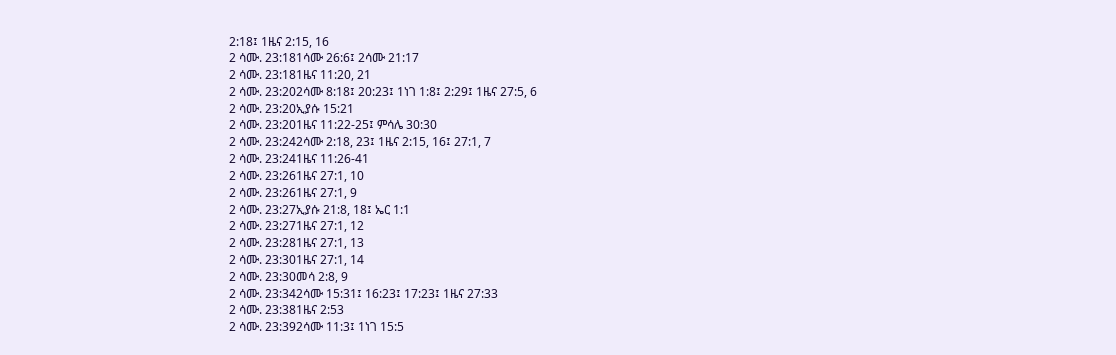2:18፤ 1ዜና 2:15, 16
2 ሳሙ. 23:181ሳሙ 26:6፤ 2ሳሙ 21:17
2 ሳሙ. 23:181ዜና 11:20, 21
2 ሳሙ. 23:202ሳሙ 8:18፤ 20:23፤ 1ነገ 1:8፤ 2:29፤ 1ዜና 27:5, 6
2 ሳሙ. 23:20ኢያሱ 15:21
2 ሳሙ. 23:201ዜና 11:22-25፤ ምሳሌ 30:30
2 ሳሙ. 23:242ሳሙ 2:18, 23፤ 1ዜና 2:15, 16፤ 27:1, 7
2 ሳሙ. 23:241ዜና 11:26-41
2 ሳሙ. 23:261ዜና 27:1, 10
2 ሳሙ. 23:261ዜና 27:1, 9
2 ሳሙ. 23:27ኢያሱ 21:8, 18፤ ኤር 1:1
2 ሳሙ. 23:271ዜና 27:1, 12
2 ሳሙ. 23:281ዜና 27:1, 13
2 ሳሙ. 23:301ዜና 27:1, 14
2 ሳሙ. 23:30መሳ 2:8, 9
2 ሳሙ. 23:342ሳሙ 15:31፤ 16:23፤ 17:23፤ 1ዜና 27:33
2 ሳሙ. 23:381ዜና 2:53
2 ሳሙ. 23:392ሳሙ 11:3፤ 1ነገ 15:5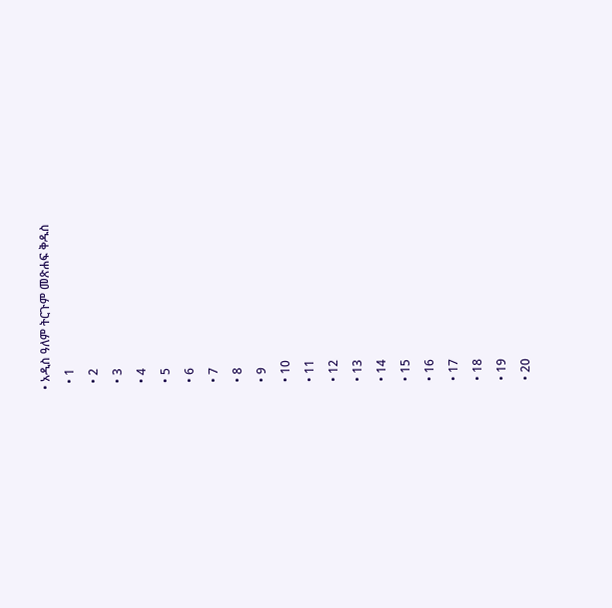• አዲስ ዓለም ትርጉም መጽሐፍ ቅዱስ
  • 1
  • 2
  • 3
  • 4
  • 5
  • 6
  • 7
  • 8
  • 9
  • 10
  • 11
  • 12
  • 13
  • 14
  • 15
  • 16
  • 17
  • 18
  • 19
  • 20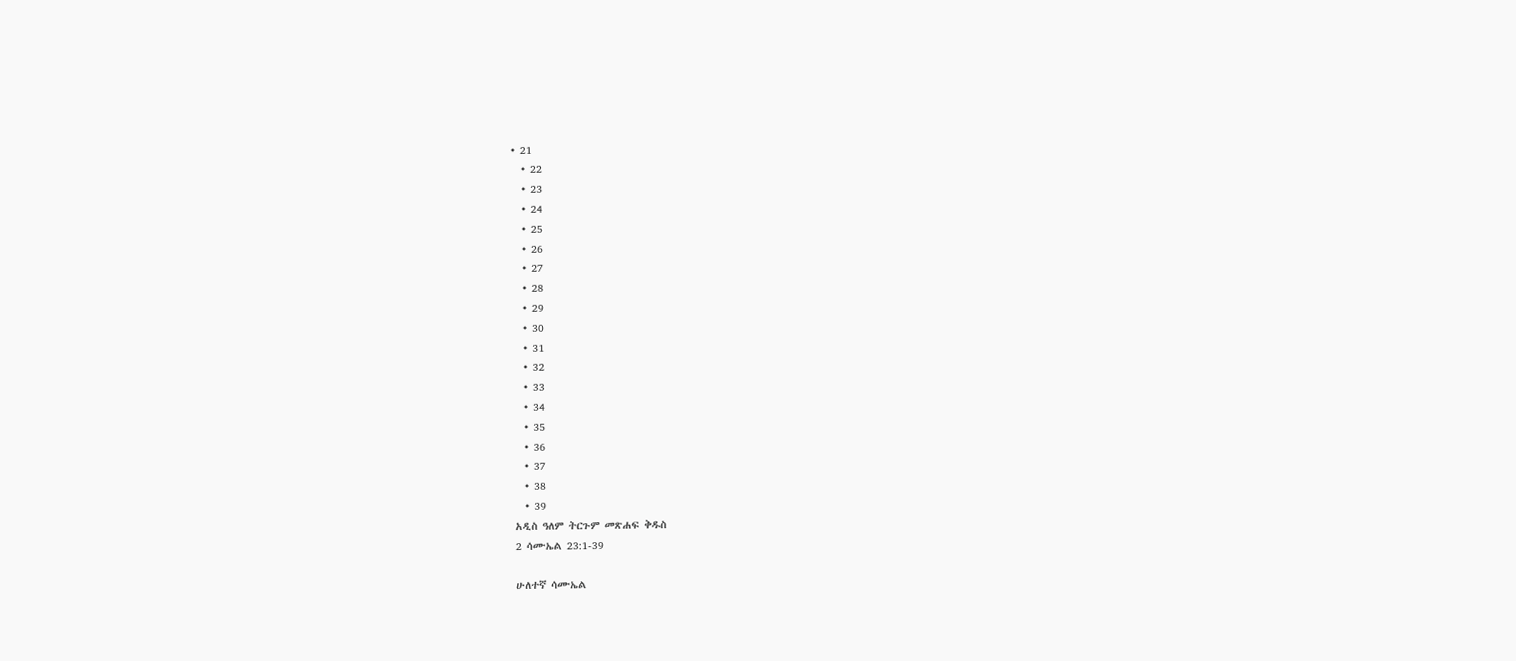• 21
  • 22
  • 23
  • 24
  • 25
  • 26
  • 27
  • 28
  • 29
  • 30
  • 31
  • 32
  • 33
  • 34
  • 35
  • 36
  • 37
  • 38
  • 39
አዲስ ዓለም ትርጉም መጽሐፍ ቅዱስ
2 ሳሙኤል 23:1-39

ሁለተኛ ሳሙኤል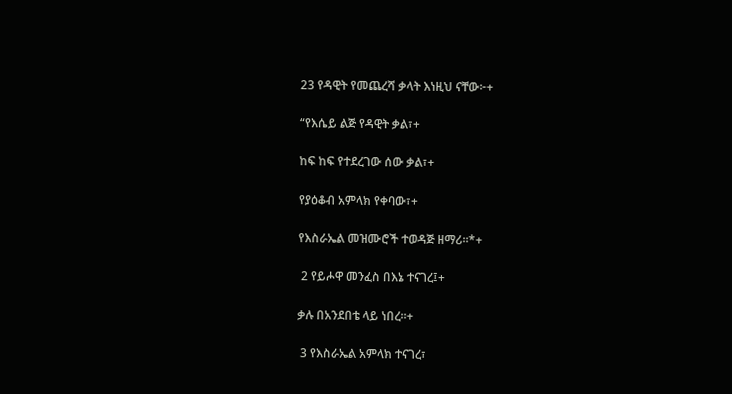23 የዳዊት የመጨረሻ ቃላት እነዚህ ናቸው፦+

“የእሴይ ልጅ የዳዊት ቃል፣+

ከፍ ከፍ የተደረገው ሰው ቃል፣+

የያዕቆብ አምላክ የቀባው፣+

የእስራኤል መዝሙሮች ተወዳጅ ዘማሪ።*+

 2 የይሖዋ መንፈስ በእኔ ተናገረ፤+

ቃሉ በአንደበቴ ላይ ነበረ።+

 3 የእስራኤል አምላክ ተናገረ፣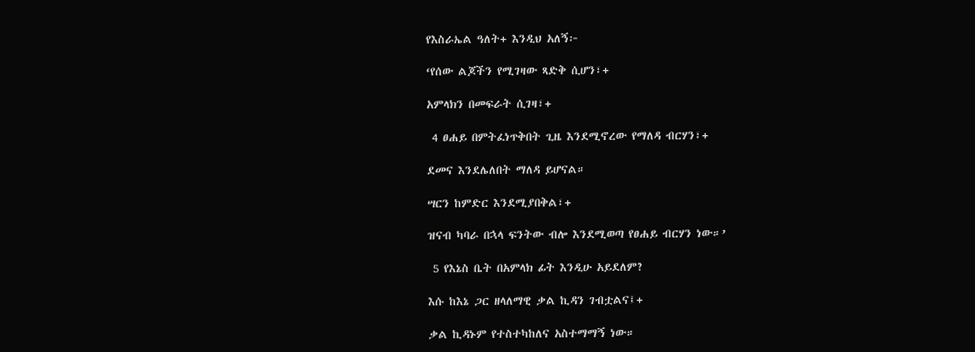የእስራኤል ዓለት+ እንዲህ አለኝ፦

‘የሰው ልጆችን የሚገዛው ጻድቅ ሲሆን፣+

አምላክን በመፍራት ሲገዛ፣+

 4 ፀሐይ በምትፈነጥቅበት ጊዜ እንደሚኖረው የማለዳ ብርሃን፣+

ደመና እንደሌለበት ማለዳ ይሆናል።

ሣርን ከምድር እንደሚያበቅል፣+

ዝናብ ካባራ በኋላ ፍንትው ብሎ እንደሚወጣ የፀሐይ ብርሃን ነው።’

 5 የእኔስ ቤት በአምላክ ፊት እንዲሁ አይደለም?

እሱ ከእኔ ጋር ዘላለማዊ ቃል ኪዳን ገብቷልና፤+

ቃል ኪዳኑም የተስተካከለና አስተማማኝ ነው።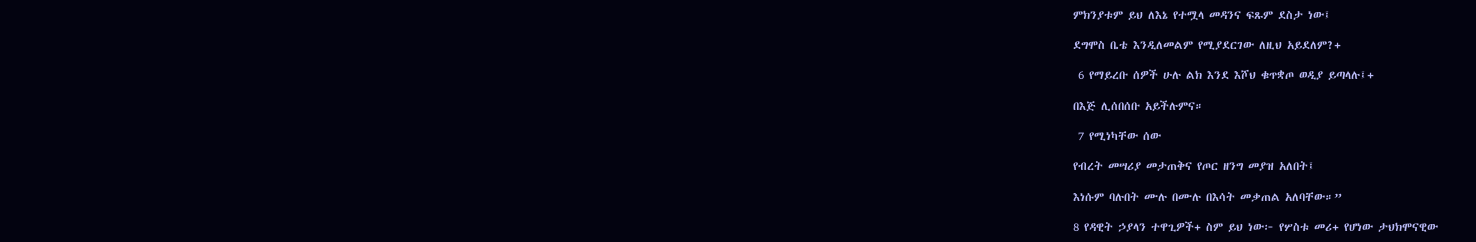ምክንያቱም ይህ ለእኔ የተሟላ መዳንና ፍጹም ደስታ ነው፤

ደግሞስ ቤቴ እንዲለመልም የሚያደርገው ለዚህ አይደለም?+

 6 የማይረቡ ሰዎች ሁሉ ልክ እንደ እሾህ ቁጥቋጦ ወዲያ ይጣላሉ፤+

በእጅ ሊሰበሰቡ አይችሉምና።

 7 የሚነካቸው ሰው

የብረት መሣሪያ መታጠቅና የጦር ዘንግ መያዝ አለበት፤

እነሱም ባሉበት ሙሉ በሙሉ በእሳት መቃጠል አለባቸው።”

8 የዳዊት ኃያላን ተዋጊዎች+ ስም ይህ ነው፦ የሦስቱ መሪ+ የሆነው ታህክሞናዊው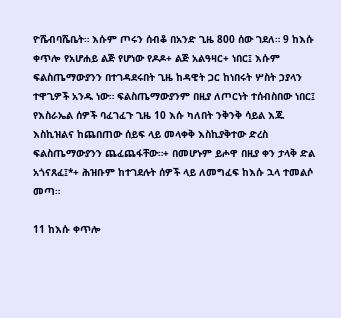ዮሼብባሼቤት። እሱም ጦሩን ሰብቆ በአንድ ጊዜ 800 ሰው ገደለ። 9 ከእሱ ቀጥሎ የአሆሐይ ልጅ የሆነው የዶዶ+ ልጅ አልዓዛር+ ነበር፤ እሱም ፍልስጤማውያንን በተገዳደሩበት ጊዜ ከዳዊት ጋር ከነበሩት ሦስት ኃያላን ተዋጊዎች አንዱ ነው። ፍልስጤማውያንም በዚያ ለጦርነት ተሰብስበው ነበር፤ የእስራኤል ሰዎች ባፈገፈጉ ጊዜ 10 እሱ ካለበት ንቅንቅ ሳይል እጁ እስኪዝልና ከጨበጠው ሰይፍ ላይ መላቀቅ እስኪያቅተው ድረስ ፍልስጤማውያንን ጨፈጨፋቸው።+ በመሆኑም ይሖዋ በዚያ ቀን ታላቅ ድል አጎናጸፈ፤*+ ሕዝቡም ከተገደሉት ሰዎች ላይ ለመግፈፍ ከእሱ ኋላ ተመልሶ መጣ።

11 ከእሱ ቀጥሎ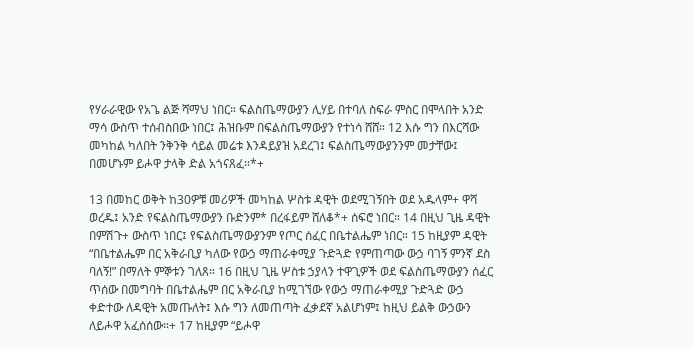የሃራራዊው የአጌ ልጅ ሻማህ ነበር። ፍልስጤማውያን ሊሃይ በተባለ ስፍራ ምስር በሞላበት አንድ ማሳ ውስጥ ተሰብስበው ነበር፤ ሕዝቡም በፍልስጤማውያን የተነሳ ሸሸ። 12 እሱ ግን በእርሻው መካከል ካለበት ንቅንቅ ሳይል መሬቱ እንዳይያዝ አደረገ፤ ፍልስጤማውያንንም መታቸው፤ በመሆኑም ይሖዋ ታላቅ ድል አጎናጸፈ።*+

13 በመከር ወቅት ከ30ዎቹ መሪዎች መካከል ሦስቱ ዳዊት ወደሚገኝበት ወደ አዱላም+ ዋሻ ወረዱ፤ አንድ የፍልስጤማውያን ቡድንም* በረፋይም ሸለቆ*+ ሰፍሮ ነበር። 14 በዚህ ጊዜ ዳዊት በምሽጉ+ ውስጥ ነበር፤ የፍልስጤማውያንም የጦር ሰፈር በቤተልሔም ነበር። 15 ከዚያም ዳዊት “በቤተልሔም በር አቅራቢያ ካለው የውኃ ማጠራቀሚያ ጉድጓድ የምጠጣው ውኃ ባገኝ ምንኛ ደስ ባለኝ!” በማለት ምኞቱን ገለጸ። 16 በዚህ ጊዜ ሦስቱ ኃያላን ተዋጊዎች ወደ ፍልስጤማውያን ሰፈር ጥሰው በመግባት በቤተልሔም በር አቅራቢያ ከሚገኘው የውኃ ማጠራቀሚያ ጉድጓድ ውኃ ቀድተው ለዳዊት አመጡለት፤ እሱ ግን ለመጠጣት ፈቃደኛ አልሆነም፤ ከዚህ ይልቅ ውኃውን ለይሖዋ አፈሰሰው።+ 17 ከዚያም “ይሖዋ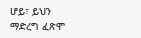ሆይ፣ ይህን ማድረግ ፈጽሞ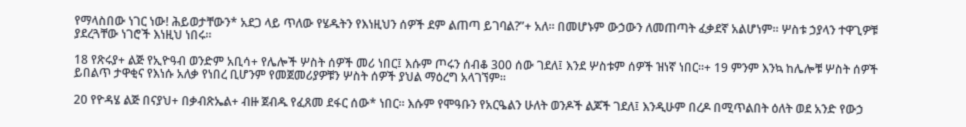የማላስበው ነገር ነው! ሕይወታቸውን* አደጋ ላይ ጥለው የሄዱትን የእነዚህን ሰዎች ደም ልጠጣ ይገባል?”+ አለ። በመሆኑም ውኃውን ለመጠጣት ፈቃደኛ አልሆነም። ሦስቱ ኃያላን ተዋጊዎቹ ያደረጓቸው ነገሮች እነዚህ ነበሩ።

18 የጽሩያ+ ልጅ የኢዮዓብ ወንድም አቢሳ+ የሌሎች ሦስት ሰዎች መሪ ነበር፤ እሱም ጦሩን ሰብቆ 300 ሰው ገደለ፤ እንደ ሦስቱም ሰዎች ዝነኛ ነበር።+ 19 ምንም እንኳ ከሌሎቹ ሦስት ሰዎች ይበልጥ ታዋቂና የእነሱ አለቃ የነበረ ቢሆንም የመጀመሪያዎቹን ሦስት ሰዎች ያህል ማዕረግ አላገኘም።

20 የዮዳሄ ልጅ በናያህ+ በቃብጽኤል+ ብዙ ጀብዱ የፈጸመ ደፋር ሰው* ነበር። እሱም የሞዓቡን የአርዔልን ሁለት ወንዶች ልጆች ገደለ፤ እንዲሁም በረዶ በሚጥልበት ዕለት ወደ አንድ የውኃ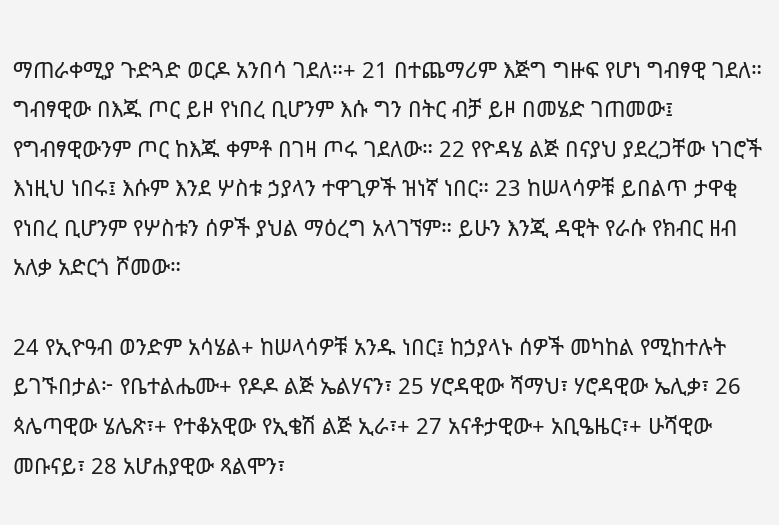ማጠራቀሚያ ጉድጓድ ወርዶ አንበሳ ገደለ።+ 21 በተጨማሪም እጅግ ግዙፍ የሆነ ግብፃዊ ገደለ። ግብፃዊው በእጁ ጦር ይዞ የነበረ ቢሆንም እሱ ግን በትር ብቻ ይዞ በመሄድ ገጠመው፤ የግብፃዊውንም ጦር ከእጁ ቀምቶ በገዛ ጦሩ ገደለው። 22 የዮዳሄ ልጅ በናያህ ያደረጋቸው ነገሮች እነዚህ ነበሩ፤ እሱም እንደ ሦስቱ ኃያላን ተዋጊዎች ዝነኛ ነበር። 23 ከሠላሳዎቹ ይበልጥ ታዋቂ የነበረ ቢሆንም የሦስቱን ሰዎች ያህል ማዕረግ አላገኘም። ይሁን እንጂ ዳዊት የራሱ የክብር ዘብ አለቃ አድርጎ ሾመው።

24 የኢዮዓብ ወንድም አሳሄል+ ከሠላሳዎቹ አንዱ ነበር፤ ከኃያላኑ ሰዎች መካከል የሚከተሉት ይገኙበታል፦ የቤተልሔሙ+ የዶዶ ልጅ ኤልሃናን፣ 25 ሃሮዳዊው ሻማህ፣ ሃሮዳዊው ኤሊቃ፣ 26 ጳሌጣዊው ሄሌጽ፣+ የተቆአዊው የኢቄሽ ልጅ ኢራ፣+ 27 አናቶታዊው+ አቢዔዜር፣+ ሁሻዊው መቡናይ፣ 28 አሆሐያዊው ጻልሞን፣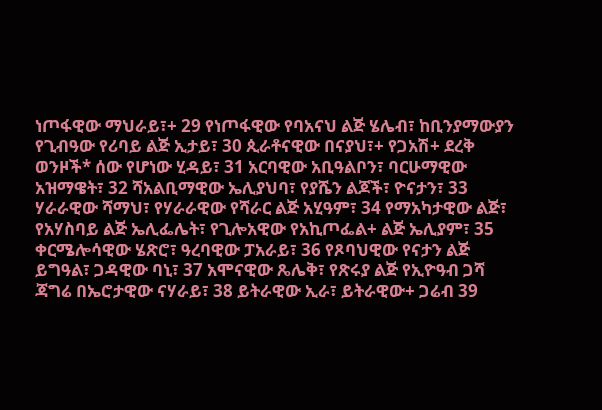ነጦፋዊው ማህራይ፣+ 29 የነጦፋዊው የባአናህ ልጅ ሄሌብ፣ ከቢንያማውያን የጊብዓው የሪባይ ልጅ ኢታይ፣ 30 ጲራቶናዊው በናያህ፣+ የጋአሽ+ ደረቅ ወንዞች* ሰው የሆነው ሂዳይ፣ 31 አርባዊው አቢዓልቦን፣ ባርሁማዊው አዝማዌት፣ 32 ሻአልቢማዊው ኤሊያህባ፣ የያሼን ልጆች፣ ዮናታን፣ 33 ሃራራዊው ሻማህ፣ የሃራራዊው የሻራር ልጅ አሂዓም፣ 34 የማአካታዊው ልጅ፣ የአሃስባይ ልጅ ኤሊፌሌት፣ የጊሎአዊው የአኪጦፌል+ ልጅ ኤሊያም፣ 35 ቀርሜሎሳዊው ሄጽሮ፣ ዓረባዊው ፓአራይ፣ 36 የጾባህዊው የናታን ልጅ ይግዓል፣ ጋዳዊው ባኒ፣ 37 አሞናዊው ጼሌቅ፣ የጽሩያ ልጅ የኢዮዓብ ጋሻ ጃግሬ በኤሮታዊው ናሃራይ፣ 38 ይትራዊው ኢራ፣ ይትራዊው+ ጋሬብ 39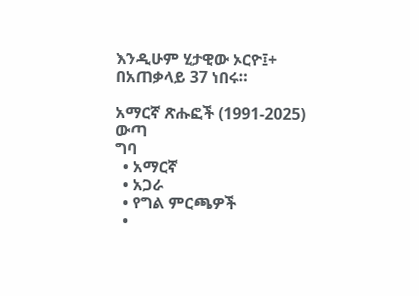እንዲሁም ሂታዊው ኦርዮ፤+ በአጠቃላይ 37 ነበሩ።

አማርኛ ጽሑፎች (1991-2025)
ውጣ
ግባ
  • አማርኛ
  • አጋራ
  • የግል ምርጫዎች
  •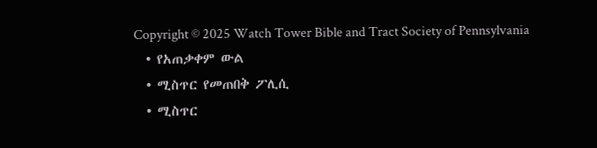Copyright © 2025 Watch Tower Bible and Tract Society of Pennsylvania
  • የአጠቃቀም ውል
  • ሚስጥር የመጠበቅ ፖሊሲ
  • ሚስጥር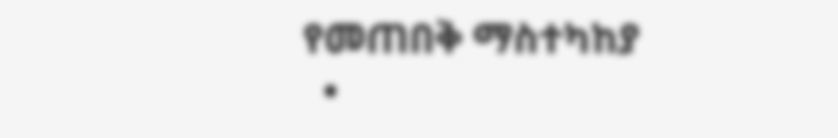የመጠበቅ ማስተካከያ
  •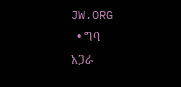JW.ORG
  • ግባ
አጋራ